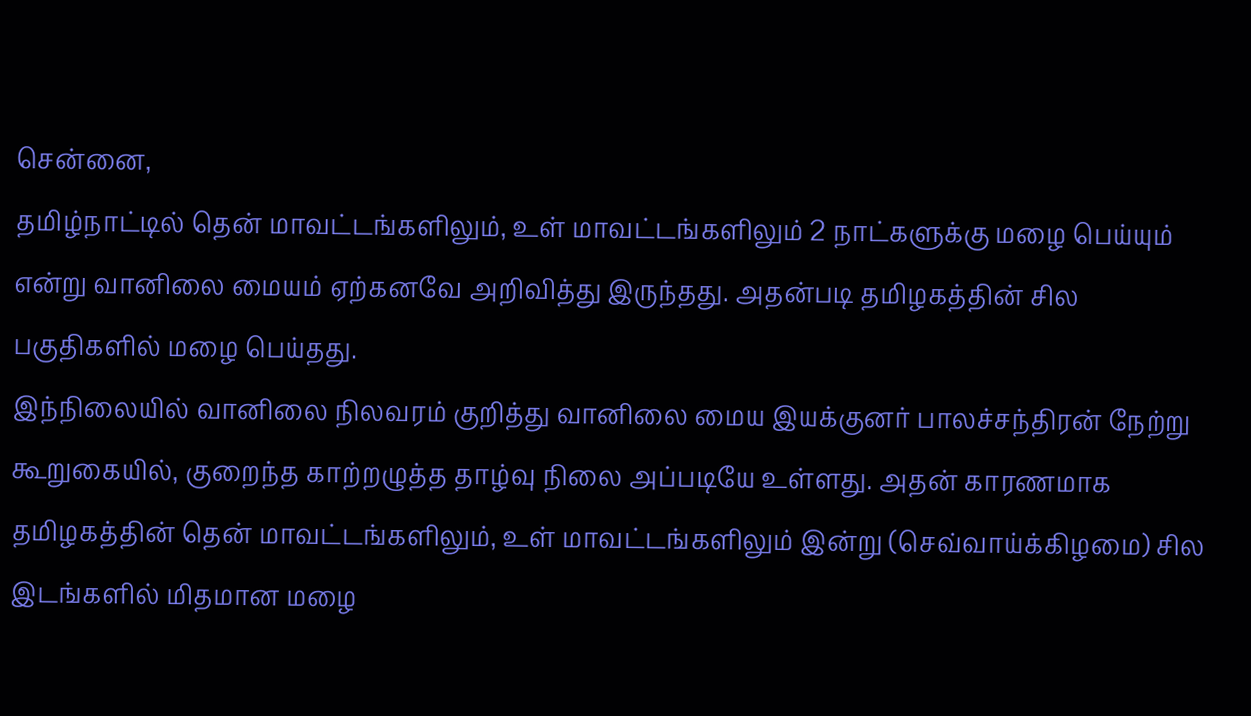சென்னை,
தமிழ்நாட்டில் தென் மாவட்டங்களிலும், உள் மாவட்டங்களிலும் 2 நாட்களுக்கு மழை பெய்யும் என்று வானிலை மையம் ஏற்கனவே அறிவித்து இருந்தது. அதன்படி தமிழகத்தின் சில பகுதிகளில் மழை பெய்தது.
இந்நிலையில் வானிலை நிலவரம் குறித்து வானிலை மைய இயக்குனர் பாலச்சந்திரன் நேற்று கூறுகையில், குறைந்த காற்றழுத்த தாழ்வு நிலை அப்படியே உள்ளது. அதன் காரணமாக தமிழகத்தின் தென் மாவட்டங்களிலும், உள் மாவட்டங்களிலும் இன்று (செவ்வாய்க்கிழமை) சில இடங்களில் மிதமான மழை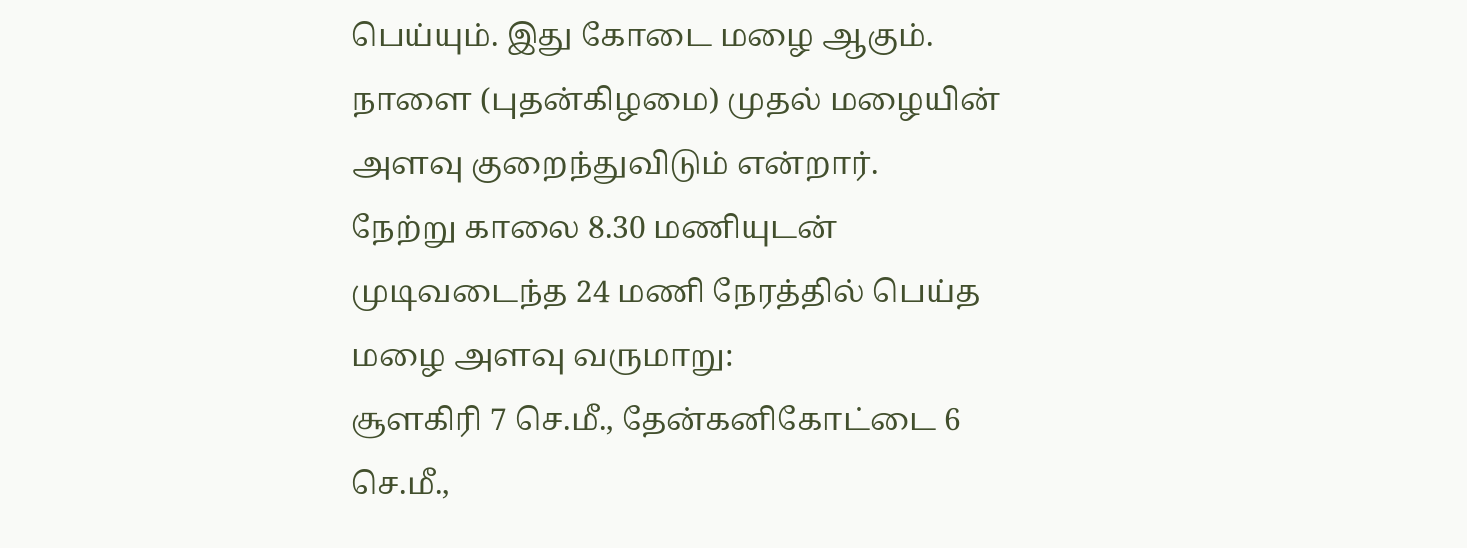பெய்யும். இது கோடை மழை ஆகும். நாளை (புதன்கிழமை) முதல் மழையின் அளவு குறைந்துவிடும் என்றார்.
நேற்று காலை 8.30 மணியுடன் முடிவடைந்த 24 மணி நேரத்தில் பெய்த மழை அளவு வருமாறு:
சூளகிரி 7 செ.மீ., தேன்கனிகோட்டை 6 செ.மீ.,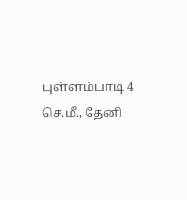புள்ளம்பாடி 4 செ.மீ., தேனி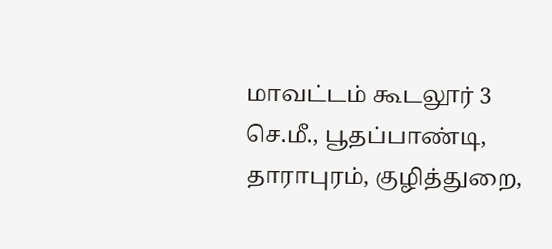மாவட்டம் கூடலூர் 3 செ.மீ., பூதப்பாண்டி, தாராபுரம், குழித்துறை,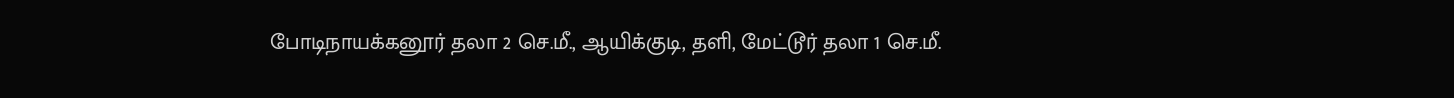போடிநாயக்கனூர் தலா 2 செ.மீ., ஆயிக்குடி, தளி, மேட்டூர் தலா 1 செ.மீ.